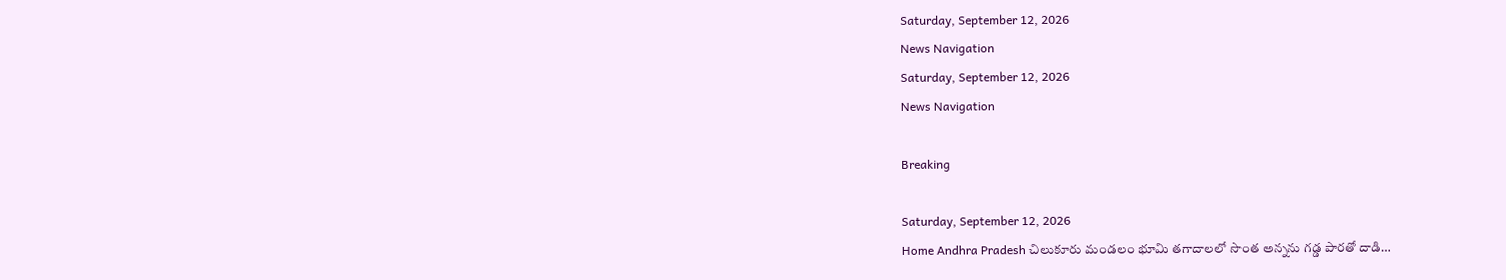Saturday, September 12, 2026
News Navigation
Saturday, September 12, 2026
News Navigation

Breaking

Saturday, September 12, 2026
Home Andhra Pradesh చిలుకూరు మండలం భూమి తగాదాలలో సొంత అన్నను గడ్డ పారతో దాడి…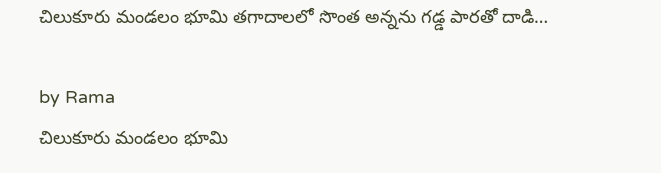చిలుకూరు మండలం భూమి తగాదాలలో సొంత అన్నను గడ్డ పారతో దాడి…

by Rama
చిలుకూరు మండలం భూమి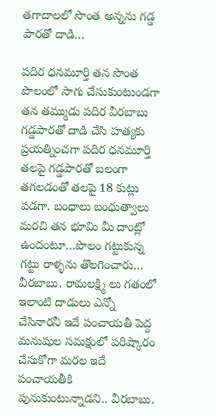తగాదాలలో సొంత అన్నను గడ్డ పారతో దాడి…

పదిర ధనమూర్తి తన సొంత పొలంలో సాగు చేసుకుంటుండగా తన తమ్ముడు పదిర వీరబాబు గడ్డపారతో దాడి చేసి హత్యకు ప్రయత్నించగా పదిర ధనమూర్తి తలపై గడ్డపారతో బలంగా తగలడంతో తలపై 18 కుట్లు పడగా. బంధాలు బంధుత్వాలు మరచి తన భూమి మీ దాంట్లో ఉందంటూ…పొలం గట్టుకున్న గట్టు రాళ్ళను తొలగించారు… వీరబాబు. రామలక్ష్మి లు గతంలో ఇలాంటి దాడులు ఎన్నో చేసినారనీ ఇదే పంచాయతీ పెద్ద మనుషుల సమక్షంలో పరిష్కారం చేసుకోగా మరల ఇదే పంచాయతీకి పునుకుంటున్నాడని.. వీరబాబు.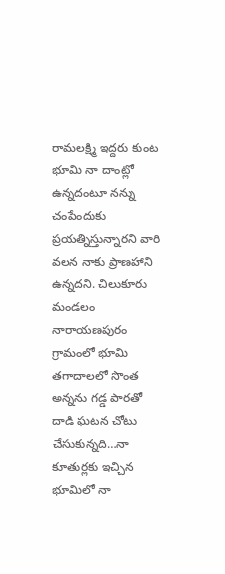రామలక్ష్మి ఇద్దరు కుంట భూమి నా దాంట్లో ఉన్నదంటూ నన్ను చంపేందుకు ప్రయత్నిస్తున్నారని వారి వలన నాకు ప్రాణహాని ఉన్నదని. చిలుకూరు మండలం నారాయణపురం గ్రామంలో భూమి తగాదాలలో సొంత అన్నను గడ్డ పారతో దాడి ఘటన చోటు చేసుకున్నది…నా కూతుర్లకు ఇచ్చిన భూమిలో నా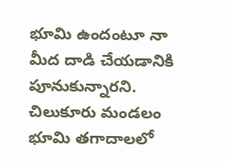భూమి ఉందంటూ నా మీద దాడి చేయడానికి పూనుకున్నారని. చిలుకూరు మండలం భూమి తగాదాలలో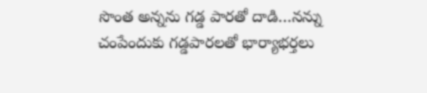సొంత అన్నను గడ్డ పారతో దాడి…నన్ను చంపేందుకు గడ్డపారలతో భార్యాభర్తలు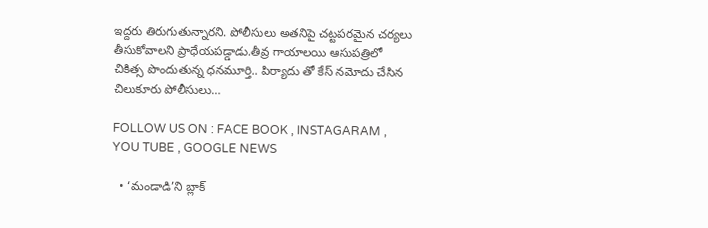ఇద్దరు తిరుగుతున్నారని. పోలీసులు అతనిపై చట్టపరమైన చర్యలు తీసుకోవాలని ప్రాధేయపడ్డాడు.తీవ్ర గాయాలయి ఆసుపత్రిలో చికిత్స పొందుతున్న ధనమూర్తి.. పిర్యాదు తో కేస్ నమోదు చేసిన చిలుకూరు పోలీసులు…

FOLLOW US ON : FACE BOOK , INSTAGARAM , YOU TUBE , GOOGLE NEWS

  • ‘మండాడి’ని బ్లాక్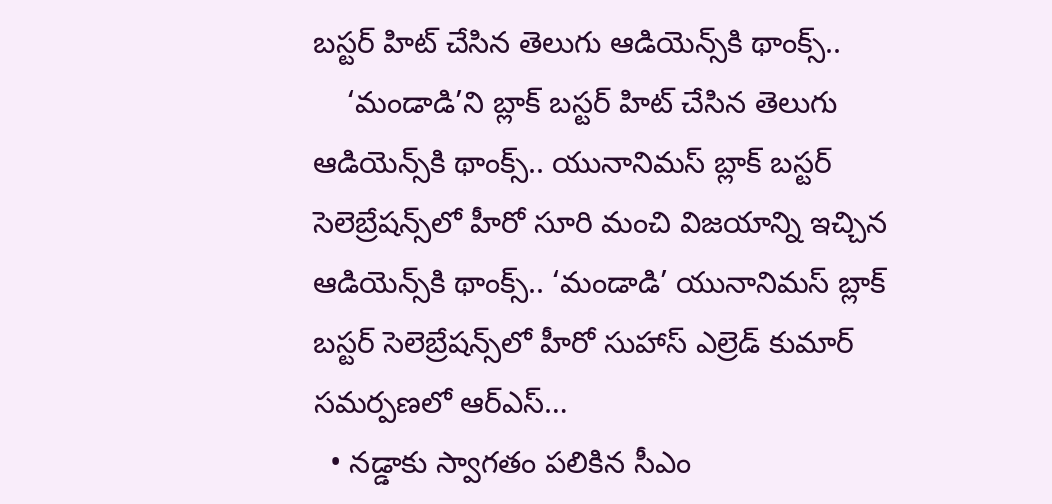బస్టర్ హిట్ చేసిన తెలుగు ఆడియెన్స్‌కి థాంక్స్..
    ‘మండాడి’ని బ్లాక్ బస్టర్ హిట్ చేసిన తెలుగు ఆడియెన్స్‌కి థాంక్స్.. యునానిమస్ బ్లాక్ బస్టర్ సెలెబ్రేషన్స్‌‌లో హీరో సూరి మంచి విజయాన్ని ఇచ్చిన ఆడియెన్స్‌కి థాంక్స్.. ‘మండాడి’ యునానిమస్ బ్లాక్ బస్టర్ సెలెబ్రేషన్స్‌‌లో హీరో సుహాస్ ఎల్రెడ్ కుమార్ సమర్పణలో ఆర్ఎస్…
  • నడ్డాకు స్వాగతం పలికిన సీఎం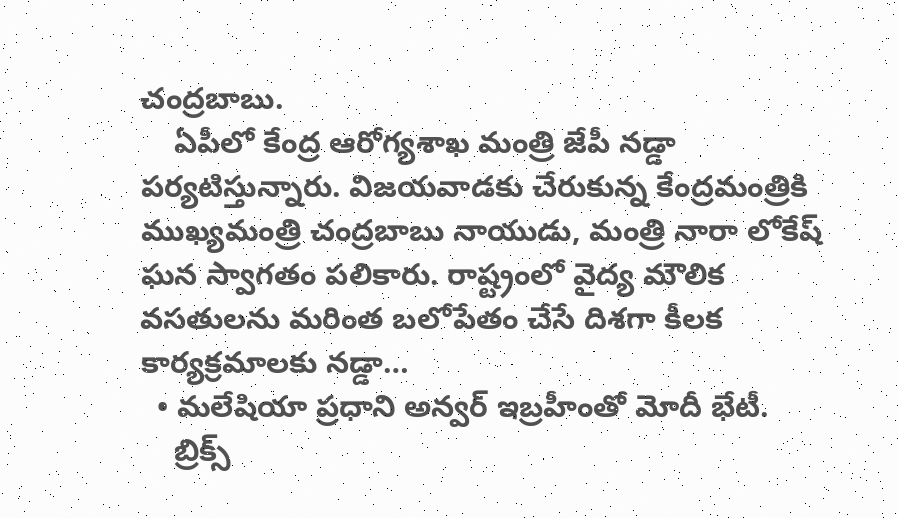చంద్రబాబు.
    ఏపీలో కేంద్ర ఆరోగ్యశాఖ మంత్రి జేపీ నడ్డా పర్యటిస్తున్నారు. విజయవాడకు చేరుకున్న కేంద్రమంత్రికి ముఖ్యమంత్రి చంద్రబాబు నాయుడు, మంత్రి నారా లోకేష్ ఘన స్వాగతం పలికారు. రాష్ట్రంలో వైద్య మౌలిక వసతులను మరింత బలోపేతం చేసే దిశగా కీలక కార్యక్రమాలకు నడ్డా…
  • మలేషియా ప్రధాని అన్వర్ ఇబ్రహీంతో మోదీ భేటీ.
    బ్రిక్స్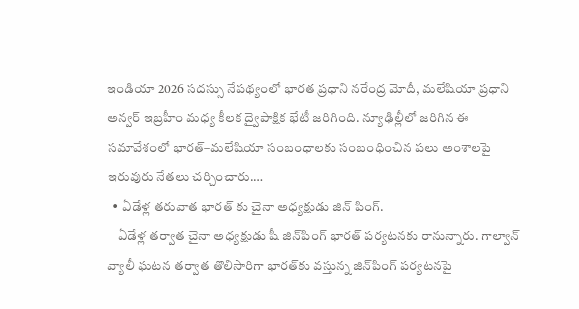ఇండియా 2026 సదస్సు నేపథ్యంలో భారత ప్రధాని నరేంద్ర మోదీ, మలేషియా ప్రధాని అన్వర్ ఇబ్రహీం మధ్య కీలక ద్వైపాక్షిక భేటీ జరిగింది. న్యూఢిల్లీలో జరిగిన ఈ సమావేశంలో భారత్‌–మలేషియా సంబంధాలకు సంబంధించిన పలు అంశాలపై ఇరువురు నేతలు చర్చించారు.…
  • ఏడేళ్ల తరువాత భారత్ కు చైనా అధ్యక్షుడు జిన్ పింగ్.
    ఏడేళ్ల తర్వాత చైనా అధ్యక్షుడు షీ జిన్‌పింగ్ భారత్‌ పర్యటనకు రానున్నారు. గాల్వాన్ వ్యాలీ ఘటన తర్వాత తొలిసారిగా భారత్‌కు వస్తున్న జిన్‌పింగ్‌ పర్యటనపై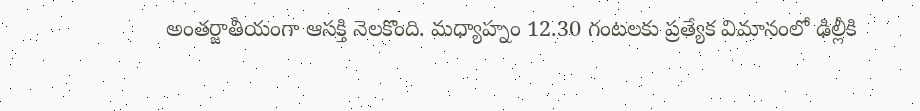అంతర్జాతీయంగా ఆసక్తి నెలకొంది. మధ్యాహ్నం 12.30 గంటలకు ప్రత్యేక విమానంలో ఢిల్లీకి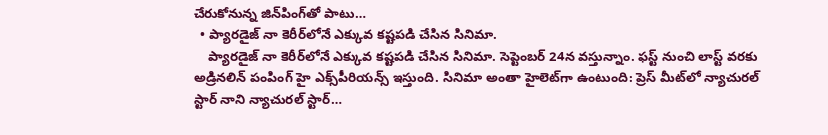చేరుకోనున్న జిన్‌పింగ్‌తో పాటు…
  • ప్యారడైజ్ నా కెరీర్‌లోనే ఎక్కువ కష్టపడి చేసిన సినిమా.
    ప్యారడైజ్ నా కెరీర్‌లోనే ఎక్కువ కష్టపడి చేసిన సినిమా. సెప్టెంబర్ 24న వస్తున్నాం. ఫస్ట్ నుంచి లాస్ట్ వరకు అడ్రినలిన్ పంపింగ్ హై ఎక్స్‌పీరియన్స్ ఇస్తుంది. సినిమా అంతా హైలెట్‌గా ఉంటుంది: ప్రెస్ మీట్‌లో న్యాచురల్ స్టార్ నాని న్యాచురల్ స్టార్…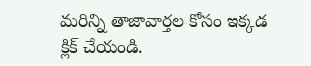మరిన్ని తాజావార్తల కోసం ఇక్కడ క్లిక్ చేయండి.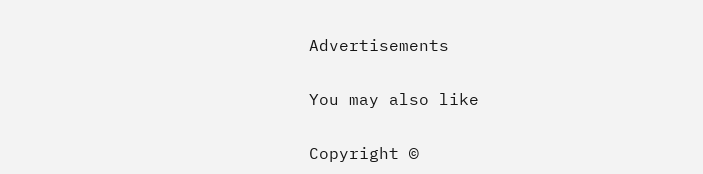Advertisements

You may also like

Copyright ©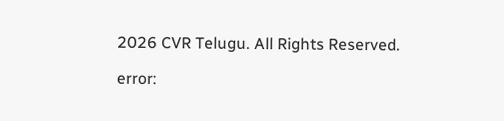2026 CVR Telugu. All Rights Reserved.

error: